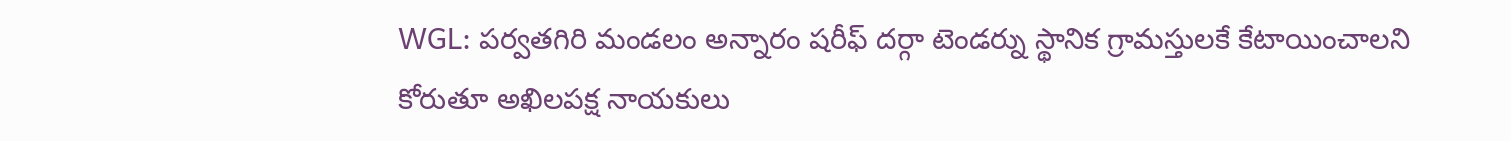WGL: పర్వతగిరి మండలం అన్నారం షరీఫ్ దర్గా టెండర్ను స్థానిక గ్రామస్తులకే కేటాయించాలని కోరుతూ అఖిలపక్ష నాయకులు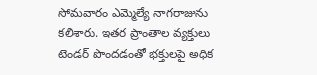సోమవారం ఎమ్మెల్యే నాగరాజును కలిశారు. ఇతర ప్రాంతాల వ్యక్తులు టెండర్ పొందడంతో భక్తులపై అధిక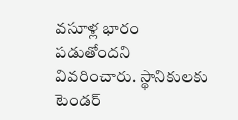వసూళ్ల భారం పడుతోందని వివరించారు. స్థానికులకు టెండర్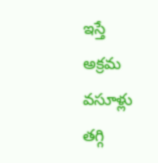ఇస్తే అక్రమ వసూళ్లు తగ్గి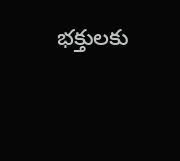భక్తులకు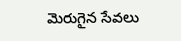మెరుగైన సేవలు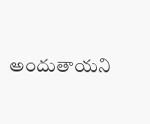అందుతాయని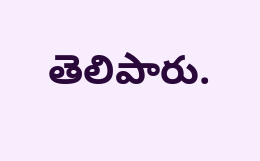తెలిపారు.